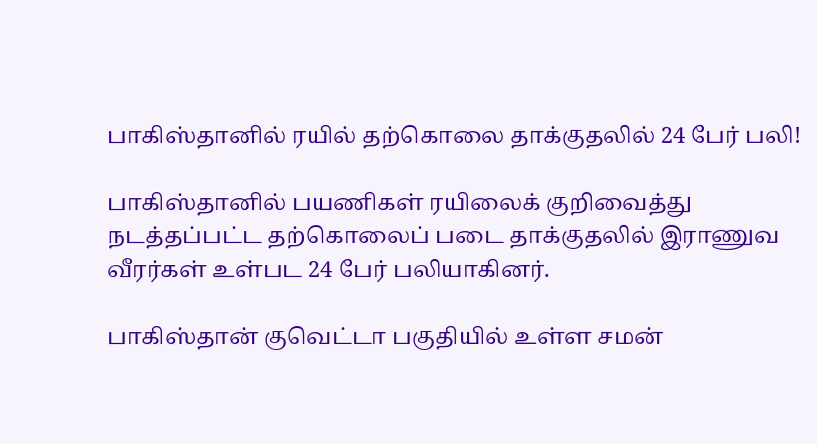பாகிஸ்தானில் ரயில் தற்கொலை தாக்குதலில் 24 பேர் பலி!

பாகிஸ்தானில் பயணிகள் ரயிலைக் குறிவைத்து நடத்தப்பட்ட தற்கொலைப் படை தாக்குதலில் இராணுவ வீரர்கள் உள்பட 24 பேர் பலியாகினர்.

பாகிஸ்தான் குவெட்டா பகுதியில் உள்ள சமன்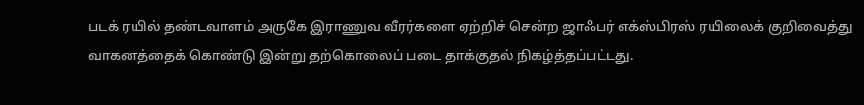படக் ரயில் தண்டவாளம் அருகே இராணுவ வீரர்களை ஏற்றிச் சென்ற ஜாஃபர் எக்ஸ்பிரஸ் ரயிலைக் குறிவைத்து வாகனத்தைக் கொண்டு இன்று தற்கொலைப் படை தாக்குதல் நிகழ்த்தப்பட்டது.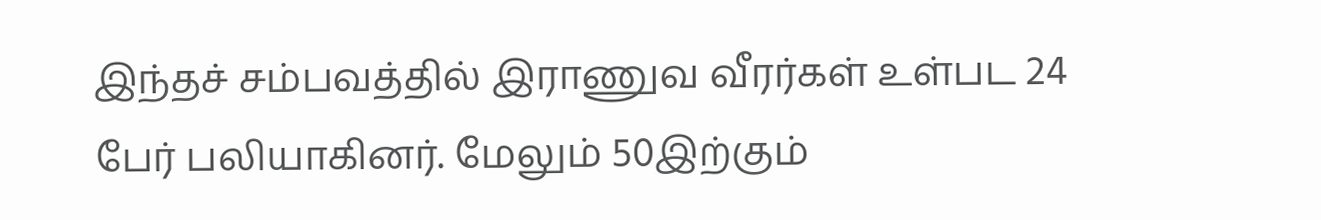இந்தச் சம்பவத்தில் இராணுவ வீரர்கள் உள்பட 24 பேர் பலியாகினர். மேலும் 50இற்கும்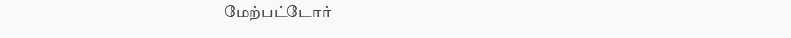மேற்பட்டோர்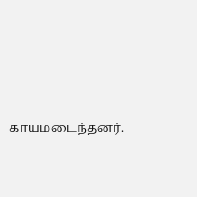காயமடைந்தனர்.